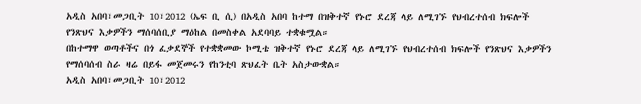አዲስ አበባ፣መጋቢት 10፣2012 (ኤፍ ቢ ሲ) በአዲስ አበባ ከተማ በዝቅተኛ የኑሮ ደረጃ ላይ ለሚገኙ የህብረተሰብ ክፍሎች የንጽህና እቃዎችን ማሰባሰቢያ ማዕከል በመስቀል አደባባይ ተቋቁሟል።
በከተማዋ ወጣቶችና በጎ ፈቃደኞች የተቋቋመው ኮሚቴ ዝቅተኛ የኑሮ ደረጃ ላይ ለሚገኙ የህብረተሰብ ክፍሎች የንጽህና እቃዎችን የማሰባሰብ ስራ ዛሬ በይፋ መጀመሩን የከንቲባ ጽህፈት ቤት አስታውቋል።
አዲስ አበባ፣መጋቢት 10፣2012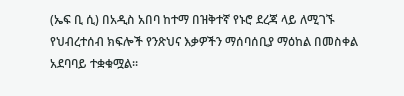(ኤፍ ቢ ሲ) በአዲስ አበባ ከተማ በዝቅተኛ የኑሮ ደረጃ ላይ ለሚገኙ የህብረተሰብ ክፍሎች የንጽህና እቃዎችን ማሰባሰቢያ ማዕከል በመስቀል አደባባይ ተቋቁሟል።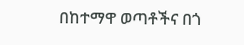በከተማዋ ወጣቶችና በጎ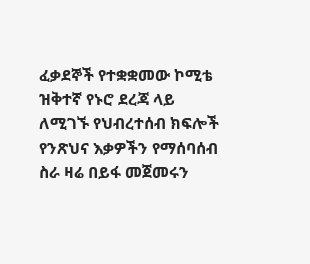ፈቃደኞች የተቋቋመው ኮሚቴ ዝቅተኛ የኑሮ ደረጃ ላይ ለሚገኙ የህብረተሰብ ክፍሎች የንጽህና እቃዎችን የማሰባሰብ ስራ ዛሬ በይፋ መጀመሩን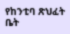የከንቲባ ጽህፈት ቤት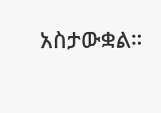አስታውቋል።